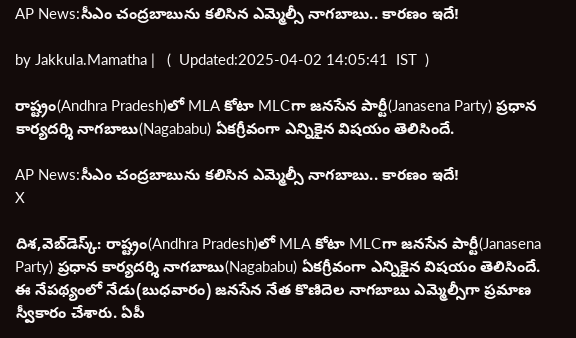AP News:సీఎం చంద్రబాబును కలిసిన ఎమ్మెల్సీ నాగబాబు.. కారణం ఇదే!

by Jakkula.Mamatha |   (  Updated:2025-04-02 14:05:41  IST  )

రాష్ట్రం(Andhra Pradesh)లో MLA కోటా MLCగా జనసేన పార్టీ(Janasena Party) ప్రధాన కార్యదర్శి నాగబాబు(Nagababu) ఏకగ్రీవంగా ఎన్నికైన విషయం తెలిసిందే.

AP News:సీఎం చంద్రబాబును కలిసిన ఎమ్మెల్సీ నాగబాబు.. కారణం ఇదే!
X

దిశ,వెబ్‌డెస్క్: రాష్ట్రం(Andhra Pradesh)లో MLA కోటా MLCగా జనసేన పార్టీ(Janasena Party) ప్రధాన కార్యదర్శి నాగబాబు(Nagababu) ఏకగ్రీవంగా ఎన్నికైన విషయం తెలిసిందే. ఈ నేపథ్యంలో నేడు(బుధవారం) జనసేన నేత కొణిదెల నాగబాబు ఎమ్మెల్సీగా ప్రమాణ స్వీకారం చేశారు. ఏపీ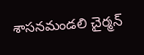శాసనమండలి చైర్మన్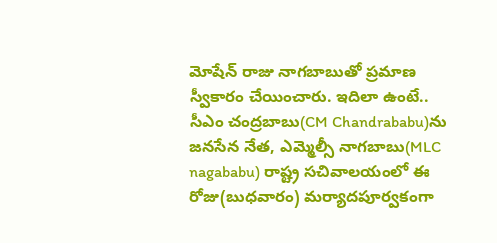మోషేన్ రాజు నాగబాబుతో ప్రమాణ స్వీకారం చేయించారు. ఇదిలా ఉంటే.. సీఎం చంద్రబాబు(CM Chandrababu)ను జనసేన నేత, ఎమ్మెల్సీ నాగబాబు(MLC nagababu) రాష్ట్ర సచివాలయంలో ఈ రోజు(బుధవారం) మర్యాదపూర్వకంగా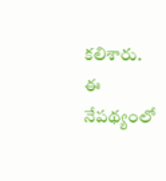కలిశారు. ఈ నేపథ్యంలో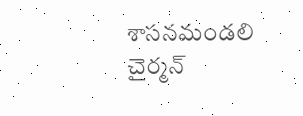శాసనమండలి చైర్మన్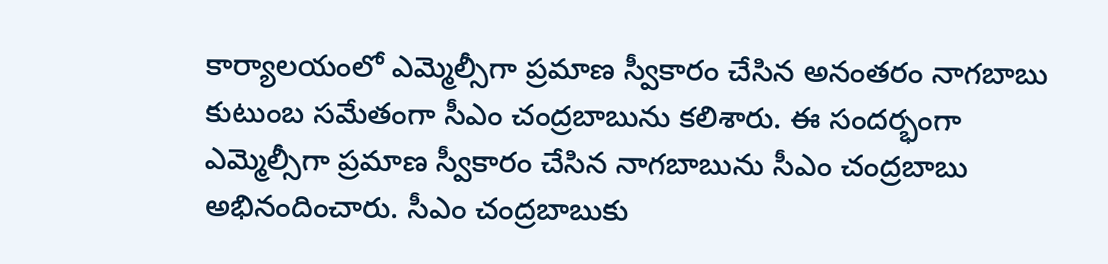కార్యాలయంలో ఎమ్మెల్సీగా ప్రమాణ స్వీకారం చేసిన అనంతరం నాగబాబు కుటుంబ సమేతంగా సీఎం చంద్రబాబును కలిశారు. ఈ సందర్భంగా ఎమ్మెల్సీగా ప్రమాణ స్వీకారం చేసిన నాగబాబును సీఎం చంద్రబాబు అభినందించారు. సీఎం చంద్రబాబుకు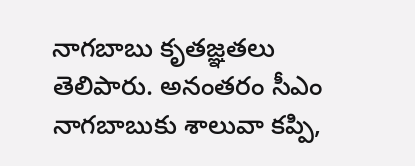నాగబాబు కృతజ్ఞతలు తెలిపారు. అనంతరం సీఎం నాగబాబుకు శాలువా కప్పి,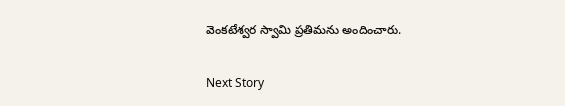వెంకటేశ్వర స్వామి ప్రతిమను అందించారు.

Next Story